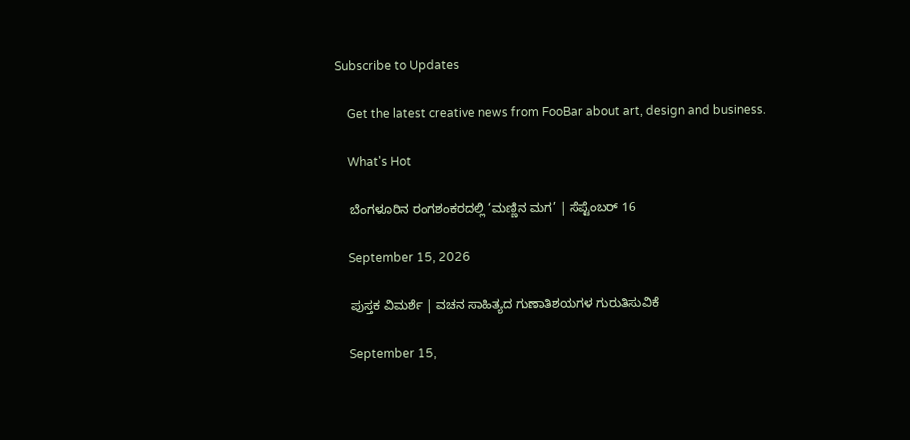Subscribe to Updates

    Get the latest creative news from FooBar about art, design and business.

    What's Hot

    ಬೆಂಗಳೂರಿನ ರಂಗಶಂಕರದಲ್ಲಿ ‘ಮಣ್ಣಿನ ಮಗ’ | ಸೆಪ್ಟೆಂಬರ್ 16

    September 15, 2026

    ಪುಸ್ತಕ ವಿಮರ್ಶೆ | ವಚನ ಸಾಹಿತ್ಯದ ಗುಣಾತಿಶಯಗಳ ಗುರುತಿಸುವಿಕೆ

    September 15,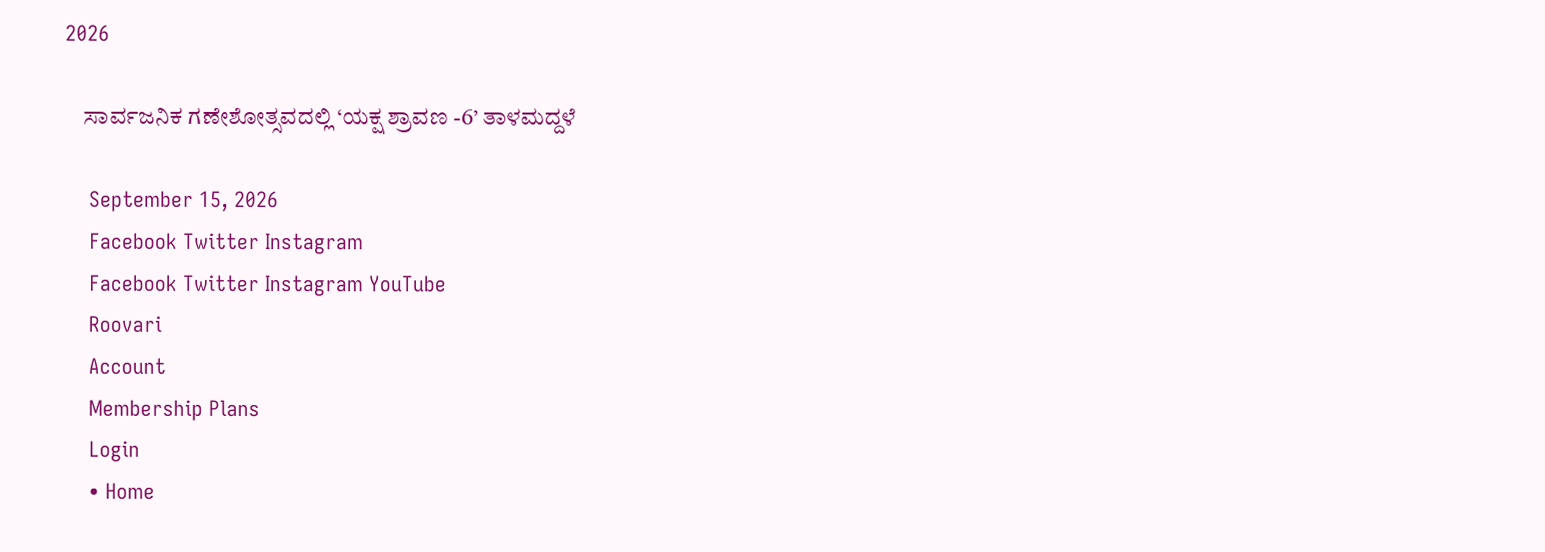2026

    ಸಾರ್ವಜನಿಕ ಗಣೇಶೋತ್ಸವದಲ್ಲಿ ‘ಯಕ್ಷ ಶ್ರಾವಣ -6’ ತಾಳಮದ್ದಳೆ

    September 15, 2026
    Facebook Twitter Instagram
    Facebook Twitter Instagram YouTube
    Roovari
    Account
    Membership Plans
    Login
    • Home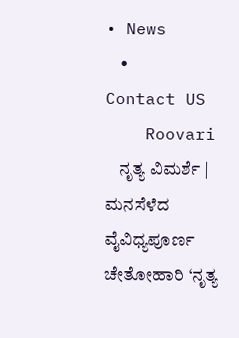• News
    • Contact US
    Roovari
    ನೃತ್ಯ ವಿಮರ್ಶೆ | ಮನಸೆಳೆದ ವೈವಿಧ್ಯಪೂರ್ಣ ಚೇತೋಹಾರಿ ‘ನೃತ್ಯ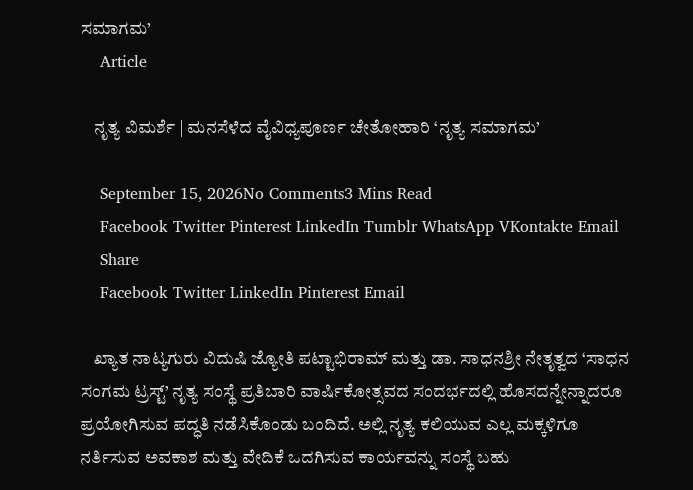ಸಮಾಗಮ’
    Article

    ನೃತ್ಯ ವಿಮರ್ಶೆ | ಮನಸೆಳೆದ ವೈವಿಧ್ಯಪೂರ್ಣ ಚೇತೋಹಾರಿ ‘ನೃತ್ಯ ಸಮಾಗಮ’

    September 15, 2026No Comments3 Mins Read
    Facebook Twitter Pinterest LinkedIn Tumblr WhatsApp VKontakte Email
    Share
    Facebook Twitter LinkedIn Pinterest Email

    ಖ್ಯಾತ ನಾಟ್ಯಗುರು ವಿದುಷಿ ಜ್ಯೋತಿ ಪಟ್ಟಾಭಿರಾಮ್ ಮತ್ತು ಡಾ. ಸಾಧನಶ್ರೀ ನೇತೃತ್ವದ ‘ಸಾಧನ ಸಂಗಮ ಟ್ರಸ್ಟ್’ ನೃತ್ಯ ಸಂಸ್ಥೆ ಪ್ರತಿಬಾರಿ ವಾರ್ಷಿಕೋತ್ಸವದ ಸಂದರ್ಭದಲ್ಲಿ ಹೊಸದನ್ನೇನ್ನಾದರೂ ಪ್ರಯೋಗಿಸುವ ಪದ್ಧತಿ ನಡೆಸಿಕೊಂಡು ಬಂದಿದೆ. ಅಲ್ಲಿ ನೃತ್ಯ ಕಲಿಯುವ ಎಲ್ಲ ಮಕ್ಕಳಿಗೂ ನರ್ತಿಸುವ ಅವಕಾಶ ಮತ್ತು ವೇದಿಕೆ ಒದಗಿಸುವ ಕಾರ್ಯವನ್ನು ಸಂಸ್ಥೆ ಬಹು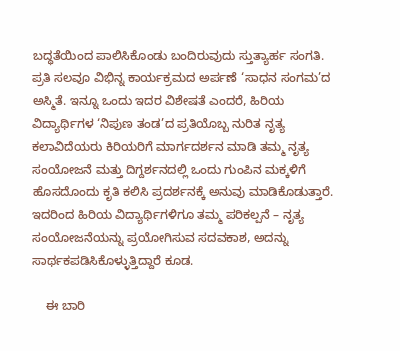ಬದ್ಧತೆಯಿಂದ ಪಾಲಿಸಿಕೊಂಡು ಬಂದಿರುವುದು ಸ್ತುತ್ಯಾರ್ಹ ಸಂಗತಿ. ಪ್ರತಿ ಸಲವೂ ವಿಭಿನ್ನ ಕಾರ್ಯಕ್ರಮದ ಅರ್ಪಣೆ ‘ಸಾಧನ ಸಂಗಮ’ದ ಅಸ್ಮಿತೆ. ಇನ್ನೂ ಒಂದು ಇದರ ವಿಶೇಷತೆ ಎಂದರೆ, ಹಿರಿಯ ವಿದ್ಯಾರ್ಥಿಗಳ ‘ನಿಪುಣ ತಂಡ’ದ ಪ್ರತಿಯೊಬ್ಬ ನುರಿತ ನೃತ್ಯ ಕಲಾವಿದೆಯರು ಕಿರಿಯರಿಗೆ ಮಾರ್ಗದರ್ಶನ ಮಾಡಿ ತಮ್ಮ ನೃತ್ಯ ಸಂಯೋಜನೆ ಮತ್ತು ದಿಗ್ದರ್ಶನದಲ್ಲಿ ಒಂದು ಗುಂಪಿನ ಮಕ್ಕಳಿಗೆ ಹೊಸದೊಂದು ಕೃತಿ ಕಲಿಸಿ ಪ್ರದರ್ಶನಕ್ಕೆ ಅನುವು ಮಾಡಿಕೊಡುತ್ತಾರೆ. ಇದರಿಂದ ಹಿರಿಯ ವಿದ್ಯಾರ್ಥಿಗಳಿಗೂ ತಮ್ಮ ಪರಿಕಲ್ಪನೆ – ನೃತ್ಯ ಸಂಯೋಜನೆಯನ್ನು ಪ್ರಯೋಗಿಸುವ ಸದವಕಾಶ, ಅದನ್ನು ಸಾರ್ಥಕಪಡಿಸಿಕೊಳ್ಳುತ್ತಿದ್ದಾರೆ ಕೂಡ.

    ಈ ಬಾರಿ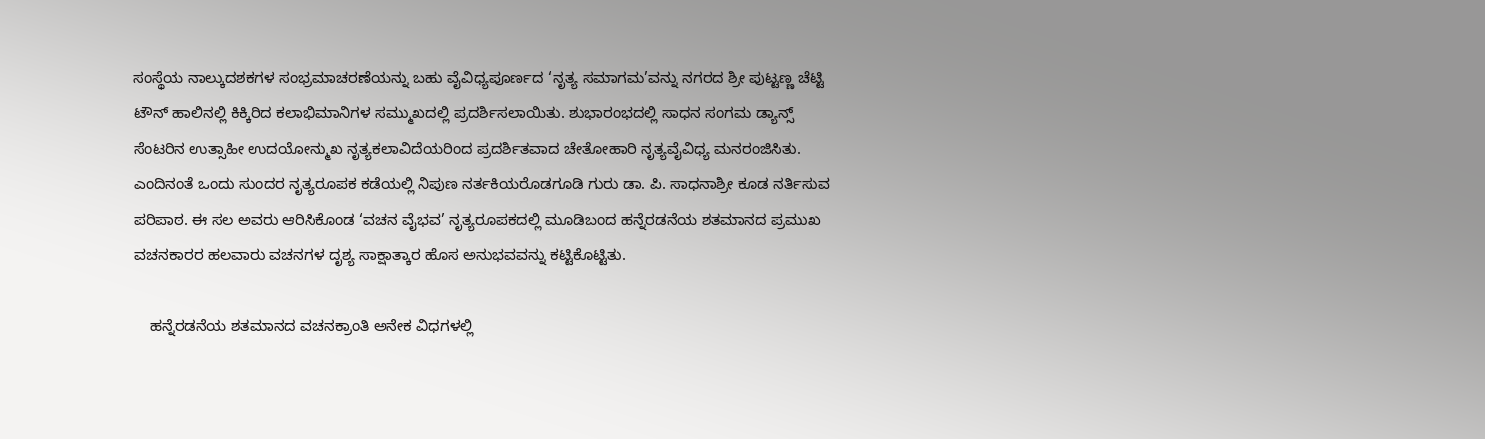ಸಂಸ್ಥೆಯ ನಾಲ್ಕುದಶಕಗಳ ಸಂಭ್ರಮಾಚರಣೆಯನ್ನು ಬಹು ವೈವಿಧ್ಯಪೂರ್ಣದ ‘ನೃತ್ಯ ಸಮಾಗಮ’ವನ್ನು ನಗರದ ಶ್ರೀ ಪುಟ್ಟಣ್ಣ ಚೆಟ್ಟಿ ಟೌನ್ ಹಾಲಿನಲ್ಲಿ ಕಿಕ್ಕಿರಿದ ಕಲಾಭಿಮಾನಿಗಳ ಸಮ್ಮುಖದಲ್ಲಿ ಪ್ರದರ್ಶಿಸಲಾಯಿತು. ಶುಭಾರಂಭದಲ್ಲಿ ಸಾಧನ ಸಂಗಮ ಡ್ಯಾನ್ಸ್ ಸೆಂಟರಿನ ಉತ್ಸಾಹೀ ಉದಯೋನ್ಮುಖ ನೃತ್ಯಕಲಾವಿದೆಯರಿಂದ ಪ್ರದರ್ಶಿತವಾದ ಚೇತೋಹಾರಿ ನೃತ್ಯವೈವಿಧ್ಯ ಮನರಂಜಿಸಿತು. ಎಂದಿನಂತೆ ಒಂದು ಸುಂದರ ನೃತ್ಯರೂಪಕ ಕಡೆಯಲ್ಲಿ ನಿಪುಣ ನರ್ತಕಿಯರೊಡಗೂಡಿ ಗುರು ಡಾ. ಪಿ. ಸಾಧನಾಶ್ರೀ ಕೂಡ ನರ್ತಿಸುವ ಪರಿಪಾಠ. ಈ ಸಲ ಅವರು ಆರಿಸಿಕೊಂಡ ‘ವಚನ ವೈಭವ’ ನೃತ್ಯರೂಪಕದಲ್ಲಿ ಮೂಡಿಬಂದ ಹನ್ನೆರಡನೆಯ ಶತಮಾನದ ಪ್ರಮುಖ ವಚನಕಾರರ ಹಲವಾರು ವಚನಗಳ ದೃಶ್ಯ ಸಾಕ್ಷಾತ್ಕಾರ ಹೊಸ ಅನುಭವವನ್ನು ಕಟ್ಟಿಕೊಟ್ಟಿತು.

    ಹನ್ನೆರಡನೆಯ ಶತಮಾನದ ವಚನಕ್ರಾಂತಿ ಅನೇಕ ವಿಧಗಳಲ್ಲಿ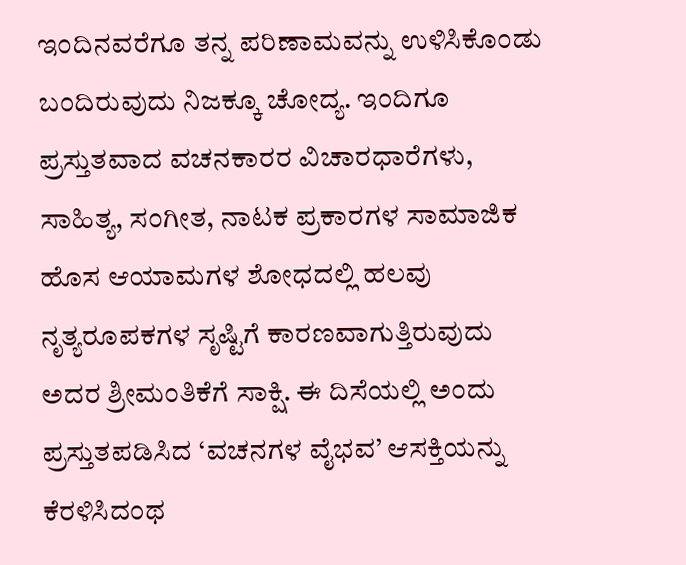ಇಂದಿನವರೆಗೂ ತನ್ನ ಪರಿಣಾಮವನ್ನು ಉಳಿಸಿಕೊಂಡು ಬಂದಿರುವುದು ನಿಜಕ್ಕೂ ಚೋದ್ಯ. ಇಂದಿಗೂ ಪ್ರಸ್ತುತವಾದ ವಚನಕಾರರ ವಿಚಾರಧಾರೆಗಳು, ಸಾಹಿತ್ಯ, ಸಂಗೀತ, ನಾಟಕ ಪ್ರಕಾರಗಳ ಸಾಮಾಜಿಕ ಹೊಸ ಆಯಾಮಗಳ ಶೋಧದಲ್ಲಿ ಹಲವು ನೃತ್ಯರೂಪಕಗಳ ಸೃಷ್ಟಿಗೆ ಕಾರಣವಾಗುತ್ತಿರುವುದು ಅದರ ಶ್ರೀಮಂತಿಕೆಗೆ ಸಾಕ್ಷಿ. ಈ ದಿಸೆಯಲ್ಲಿ ಅಂದು ಪ್ರಸ್ತುತಪಡಿಸಿದ ‘ವಚನಗಳ ವೈಭವ’ ಆಸಕ್ತಿಯನ್ನು ಕೆರಳಿಸಿದಂಥ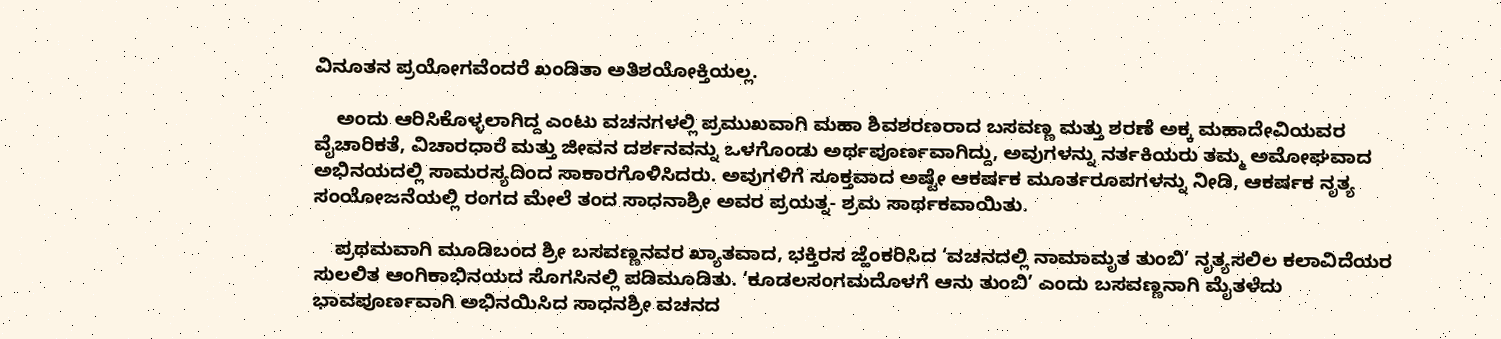ವಿನೂತನ ಪ್ರಯೋಗವೆಂದರೆ ಖಂಡಿತಾ ಅತಿಶಯೋಕ್ತಿಯಲ್ಲ.

    ಅಂದು ಆರಿಸಿಕೊಳ್ಳಲಾಗಿದ್ದ ಎಂಟು ವಚನಗಳಲ್ಲಿ ಪ್ರಮುಖವಾಗಿ ಮಹಾ ಶಿವಶರಣರಾದ ಬಸವಣ್ಣ ಮತ್ತು ಶರಣೆ ಅಕ್ಕ ಮಹಾದೇವಿಯವರ ವೈಚಾರಿಕತೆ, ವಿಚಾರಧಾರೆ ಮತ್ತು ಜೀವನ ದರ್ಶನವನ್ನು ಒಳಗೊಂಡು ಅರ್ಥಪೂರ್ಣವಾಗಿದ್ದು, ಅವುಗಳನ್ನು ನರ್ತಕಿಯರು ತಮ್ಮ ಅಮೋಘವಾದ ಅಭಿನಯದಲ್ಲಿ ಸಾಮರಸ್ಯದಿಂದ ಸಾಕಾರಗೊಳಿಸಿದರು. ಅವುಗಳಿಗೆ ಸೂಕ್ತವಾದ ಅಷ್ಟೇ ಆಕರ್ಷಕ ಮೂರ್ತರೂಪಗಳನ್ನು ನೀಡಿ, ಆಕರ್ಷಕ ನೃತ್ಯ ಸಂಯೋಜನೆಯಲ್ಲಿ ರಂಗದ ಮೇಲೆ ತಂದ ಸಾಧನಾಶ್ರೀ ಅವರ ಪ್ರಯತ್ನ- ಶ್ರಮ ಸಾರ್ಥಕವಾಯಿತು.

    ಪ್ರಥಮವಾಗಿ ಮೂಡಿಬಂದ ಶ್ರೀ ಬಸವಣ್ಣನವರ ಖ್ಯಾತವಾದ, ಭಕ್ತಿರಸ ಜ್ಹೆಂಕರಿಸಿದ ‘ವಚನದಲ್ಲಿ ನಾಮಾಮೃತ ತುಂಬಿ’ ನೃತ್ಯಸಲಿಲ ಕಲಾವಿದೆಯರ ಸುಲಲಿತ ಆಂಗಿಕಾಭಿನಯದ ಸೊಗಸಿನಲ್ಲಿ ಪಡಿಮೂಡಿತು. ‘ಕೂಡಲಸಂಗಮದೊಳಗೆ ಆನು ತುಂಬಿ’ ಎಂದು ಬಸವಣ್ಣನಾಗಿ ಮೈತಳೆದು ಭಾವಪೂರ್ಣವಾಗಿ ಅಭಿನಯಿಸಿದ ಸಾಧನಶ್ರೀ ವಚನದ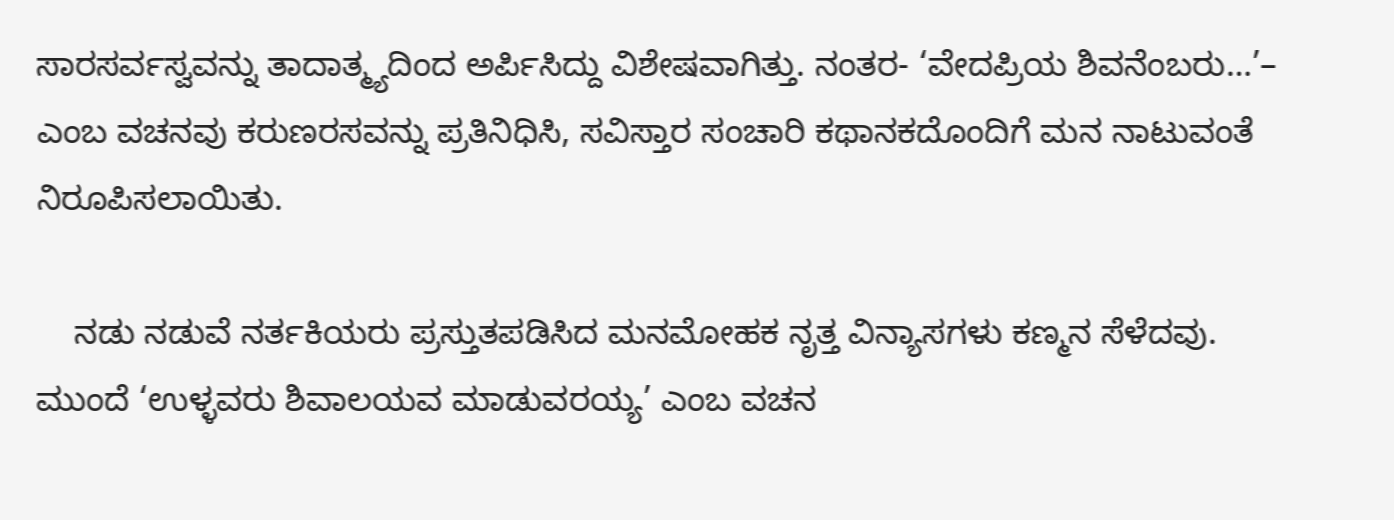ಸಾರಸರ್ವಸ್ವವನ್ನು ತಾದಾತ್ಮ್ಯದಿಂದ ಅರ್ಪಿಸಿದ್ದು ವಿಶೇಷವಾಗಿತ್ತು. ನಂತರ- ‘ವೇದಪ್ರಿಯ ಶಿವನೆಂಬರು…’– ಎಂಬ ವಚನವು ಕರುಣರಸವನ್ನು ಪ್ರತಿನಿಧಿಸಿ, ಸವಿಸ್ತಾರ ಸಂಚಾರಿ ಕಥಾನಕದೊಂದಿಗೆ ಮನ ನಾಟುವಂತೆ ನಿರೂಪಿಸಲಾಯಿತು.

    ನಡು ನಡುವೆ ನರ್ತಕಿಯರು ಪ್ರಸ್ತುತಪಡಿಸಿದ ಮನಮೋಹಕ ನೃತ್ತ ವಿನ್ಯಾಸಗಳು ಕಣ್ಮನ ಸೆಳೆದವು. ಮುಂದೆ ‘ಉಳ್ಳವರು ಶಿವಾಲಯವ ಮಾಡುವರಯ್ಯ’ ಎಂಬ ವಚನ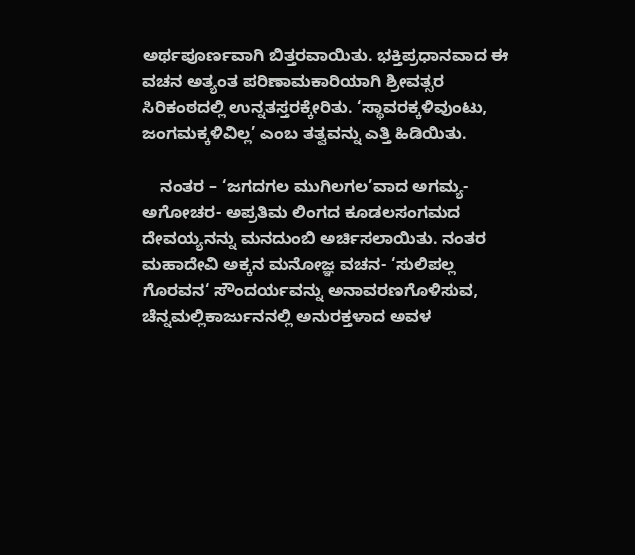ಅರ್ಥಪೂರ್ಣವಾಗಿ ಬಿತ್ತರವಾಯಿತು. ಭಕ್ತಿಪ್ರಧಾನವಾದ ಈ ವಚನ ಅತ್ಯಂತ ಪರಿಣಾಮಕಾರಿಯಾಗಿ ಶ್ರೀವತ್ಸರ ಸಿರಿಕಂಠದಲ್ಲಿ ಉನ್ನತಸ್ತರಕ್ಕೇರಿತು. ‘ಸ್ಥಾವರಕ್ಕಳಿವುಂಟು, ಜಂಗಮಕ್ಕಳಿವಿಲ್ಲ’ ಎಂಬ ತತ್ವವನ್ನು ಎತ್ತಿ ಹಿಡಿಯಿತು.

    ನಂತರ – ‘ಜಗದಗಲ ಮುಗಿಲಗಲ’ವಾದ ಅಗಮ್ಯ- ಅಗೋಚರ- ಅಪ್ರತಿಮ ಲಿಂಗದ ಕೂಡಲಸಂಗಮದ ದೇವಯ್ಯನನ್ನು ಮನದುಂಬಿ ಅರ್ಚಿಸಲಾಯಿತು. ನಂತರ ಮಹಾದೇವಿ ಅಕ್ಕನ ಮನೋಜ್ಞ ವಚನ- ‘ಸುಲಿಪಲ್ಲ ಗೊರವನ‘ ಸೌಂದರ್ಯವನ್ನು ಅನಾವರಣಗೊಳಿಸುವ, ಚೆನ್ನಮಲ್ಲಿಕಾರ್ಜುನನಲ್ಲಿ ಅನುರಕ್ತಳಾದ ಅವಳ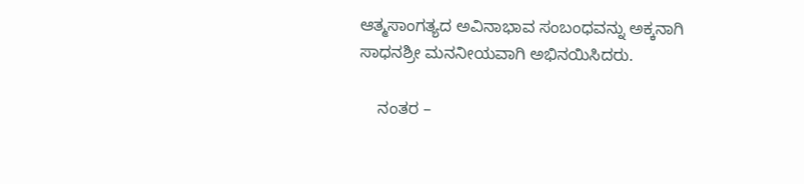ಆತ್ಮಸಾಂಗತ್ಯದ ಅವಿನಾಭಾವ ಸಂಬಂಧವನ್ನು ಅಕ್ಕನಾಗಿ ಸಾಧನಶ್ರೀ ಮನನೀಯವಾಗಿ ಅಭಿನಯಿಸಿದರು.

    ನಂತರ –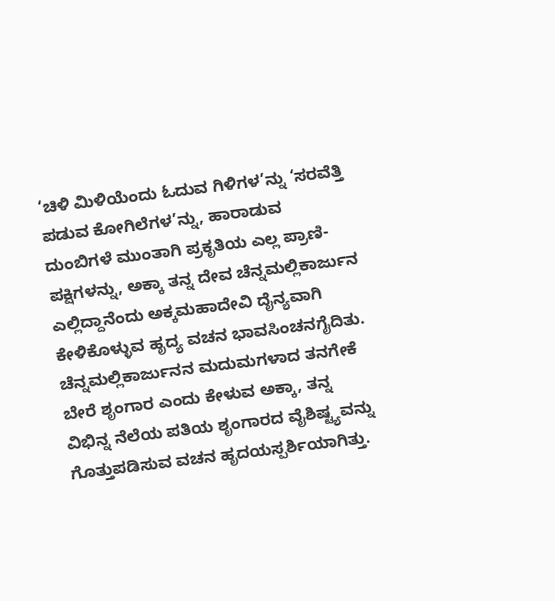‘ಚಿಳಿ ಮಿಳಿಯೆಂದು ಓದುವ ಗಿಳಿಗಳ’ನ್ನು ‘ಸರವೆತ್ತಿ ಪಡುವ ಕೋಗಿಲೆಗಳ’ನ್ನು, ಹಾರಾಡುವ ದುಂಬಿಗಳೆ ಮುಂತಾಗಿ ಪ್ರಕೃತಿಯ ಎಲ್ಲ ಪ್ರಾಣಿ- ಪಕ್ಷಿಗಳನ್ನು, ಅಕ್ಕಾ ತನ್ನ ದೇವ ಚೆನ್ನಮಲ್ಲಿಕಾರ್ಜುನ ಎಲ್ಲಿದ್ದಾನೆಂದು ಅಕ್ಕಮಹಾದೇವಿ ದೈನ್ಯವಾಗಿ ಕೇಳಿಕೊಳ್ಳುವ ಹೃದ್ಯ ವಚನ ಭಾವಸಿಂಚನಗೈದಿತು. ಚೆನ್ನಮಲ್ಲಿಕಾರ್ಜುನನ ಮದುಮಗಳಾದ ತನಗೇಕೆ ಬೇರೆ ಶೃಂಗಾರ ಎಂದು ಕೇಳುವ ಅಕ್ಕಾ, ತನ್ನ ವಿಭಿನ್ನ ನೆಲೆಯ ಪತಿಯ ಶೃಂಗಾರದ ವೈಶಿಷ್ಟ್ಯವನ್ನು ಗೊತ್ತುಪಡಿಸುವ ವಚನ ಹೃದಯಸ್ಪರ್ಶಿಯಾಗಿತ್ತು.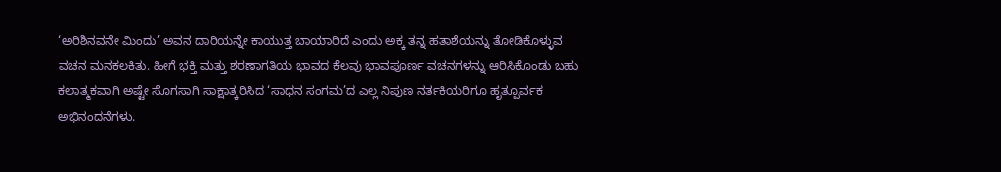‘ಅರಿಶಿನವನೇ ಮಿಂದು’ ಅವನ ದಾರಿಯನ್ನೇ ಕಾಯುತ್ತ ಬಾಯಾರಿದೆ ಎಂದು ಅಕ್ಕ ತನ್ನ ಹತಾಶೆಯನ್ನು ತೋಡಿಕೊಳ್ಳುವ ವಚನ ಮನಕಲಕಿತು. ಹೀಗೆ ಭಕ್ತಿ ಮತ್ತು ಶರಣಾಗತಿಯ ಭಾವದ ಕೆಲವು ಭಾವಪೂರ್ಣ ವಚನಗಳನ್ನು ಆರಿಸಿಕೊಂಡು ಬಹು ಕಲಾತ್ಮಕವಾಗಿ ಅಷ್ಟೇ ಸೊಗಸಾಗಿ ಸಾಕ್ಷಾತ್ಕರಿಸಿದ ‘ಸಾಧನ ಸಂಗಮ’ದ ಎಲ್ಲ ನಿಪುಣ ನರ್ತಕಿಯರಿಗೂ ಹೃತ್ಪೂರ್ವಕ ಅಭಿನಂದನೆಗಳು.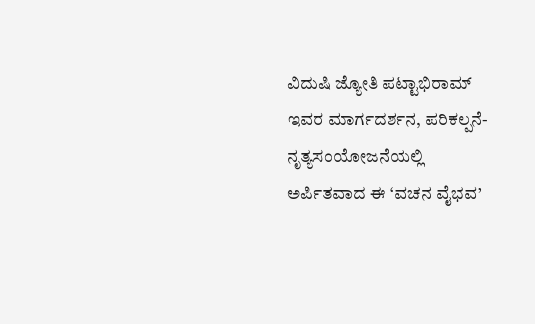ವಿದುಷಿ ಜ್ಯೋತಿ ಪಟ್ಟಾಭಿರಾಮ್ ಇವರ ಮಾರ್ಗದರ್ಶನ, ಪರಿಕಲ್ಪನೆ- ನೃತ್ಯಸಂಯೋಜನೆಯಲ್ಲಿ ಅರ್ಪಿತವಾದ ಈ ‘ವಚನ ವೈಭವ’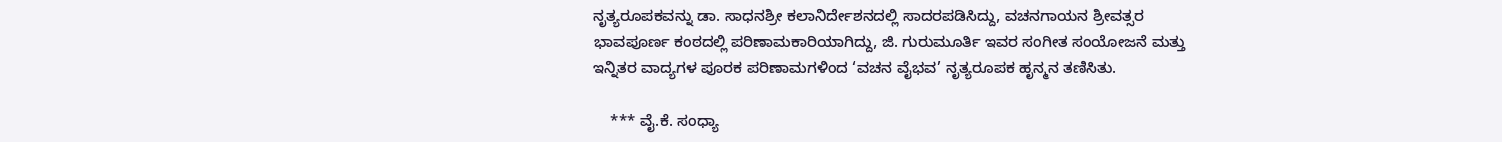ನೃತ್ಯರೂಪಕವನ್ನು ಡಾ. ಸಾಧನಶ್ರೀ ಕಲಾನಿರ್ದೇಶನದಲ್ಲಿ ಸಾದರಪಡಿಸಿದ್ದು, ವಚನಗಾಯನ ಶ್ರೀವತ್ಸರ ಭಾವಪೂರ್ಣ ಕಂಠದಲ್ಲಿ ಪರಿಣಾಮಕಾರಿಯಾಗಿದ್ದು, ಜಿ. ಗುರುಮೂರ್ತಿ ಇವರ ಸಂಗೀತ ಸಂಯೋಜನೆ ಮತ್ತು ಇನ್ನಿತರ ವಾದ್ಯಗಳ ಪೂರಕ ಪರಿಣಾಮಗಳಿಂದ ‘ವಚನ ವೈಭವ’ ನೃತ್ಯರೂಪಕ ಹೃನ್ಮನ ತಣಿಸಿತು.

    *** ವೈ.ಕೆ. ಸಂಧ್ಯಾ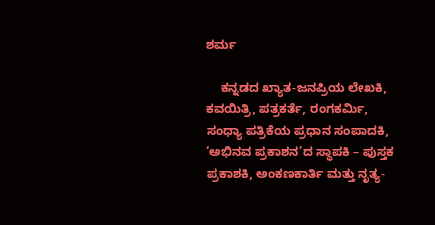ಶರ್ಮ

    ಕನ್ನಡದ ಖ್ಯಾತ-ಜನಪ್ರಿಯ ಲೇಖಕಿ, ಕವಯಿತ್ರಿ, ಪತ್ರಕರ್ತೆ, ರಂಗಕರ್ಮಿ, ಸಂಧ್ಯಾ ಪತ್ರಿಕೆಯ ಪ್ರಧಾನ ಸಂಪಾದಕಿ, ‘ಅಭಿನವ ಪ್ರಕಾಶನ’ದ ಸ್ಥಾಪಕಿ – ಪುಸ್ತಕ ಪ್ರಕಾಶಕಿ, ಅಂಕಣಕಾರ್ತಿ ಮತ್ತು ನೃತ್ಯ-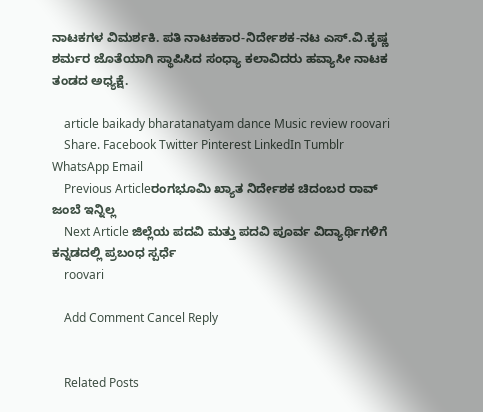ನಾಟಕಗಳ ವಿಮರ್ಶಕಿ. ಪತಿ ನಾಟಕಕಾರ-ನಿರ್ದೇಶಕ-ನಟ ಎಸ್.ವಿ.ಕೃಷ್ಣ ಶರ್ಮರ ಜೊತೆಯಾಗಿ ಸ್ಥಾಪಿಸಿದ ಸಂಧ್ಯಾ ಕಲಾವಿದರು ಹವ್ಯಾಸೀ ನಾಟಕ ತಂಡದ ಅಧ್ಯಕ್ಷೆ.

    article baikady bharatanatyam dance Music review roovari
    Share. Facebook Twitter Pinterest LinkedIn Tumblr WhatsApp Email
    Previous Articleರಂಗಭೂಮಿ ಖ್ಯಾತ ನಿರ್ದೇಶಕ ಚಿದಂಬರ ರಾವ್ ಜಂಬೆ ಇನ್ನಿಲ್ಲ
    Next Article ಜಿಲ್ಲೆಯ ಪದವಿ ಮತ್ತು ಪದವಿ ಪೂರ್ವ ವಿದ್ಯಾರ್ಥಿಗಳಿಗೆ ಕನ್ನಡದಲ್ಲಿ ಪ್ರಬಂಧ ಸ್ಪರ್ಧೆ
    roovari

    Add Comment Cancel Reply


    Related Posts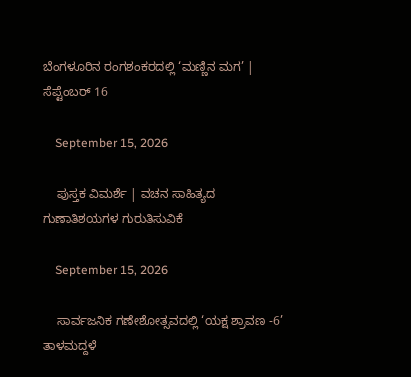ಬೆಂಗಳೂರಿನ ರಂಗಶಂಕರದಲ್ಲಿ ‘ಮಣ್ಣಿನ ಮಗ’ | ಸೆಪ್ಟೆಂಬರ್ 16

    September 15, 2026

    ಪುಸ್ತಕ ವಿಮರ್ಶೆ | ವಚನ ಸಾಹಿತ್ಯದ ಗುಣಾತಿಶಯಗಳ ಗುರುತಿಸುವಿಕೆ

    September 15, 2026

    ಸಾರ್ವಜನಿಕ ಗಣೇಶೋತ್ಸವದಲ್ಲಿ ‘ಯಕ್ಷ ಶ್ರಾವಣ -6’ ತಾಳಮದ್ದಳೆ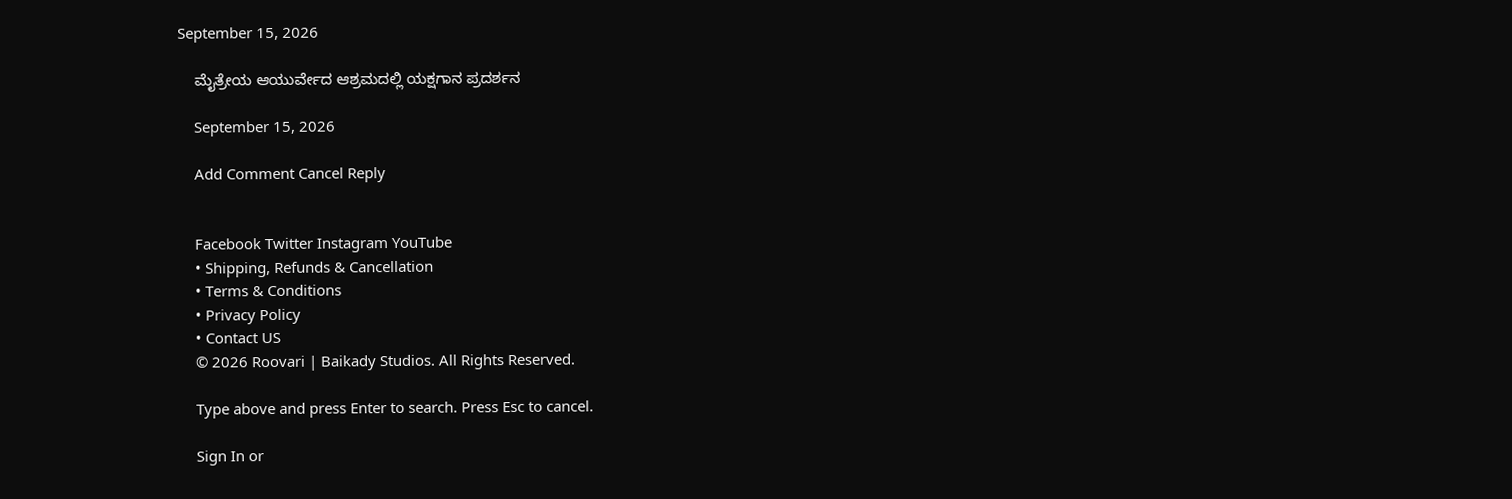September 15, 2026

    ಮೈತ್ರೇಯ ಆಯುರ್ವೇದ ಆಶ್ರಮದಲ್ಲಿ ಯಕ್ಷಗಾನ ಪ್ರದರ್ಶನ

    September 15, 2026

    Add Comment Cancel Reply


    Facebook Twitter Instagram YouTube
    • Shipping, Refunds & Cancellation
    • Terms & Conditions
    • Privacy Policy
    • Contact US
    © 2026 Roovari | Baikady Studios. All Rights Reserved.

    Type above and press Enter to search. Press Esc to cancel.

    Sign In or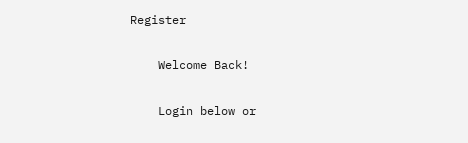Register

    Welcome Back!

    Login below or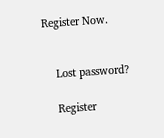Register Now.


    Lost password?

    Register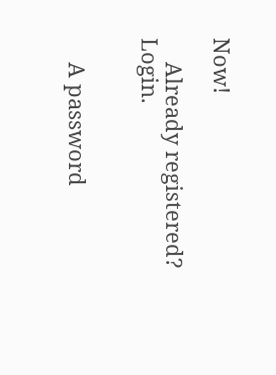Now!

    Already registered? Login.


    A password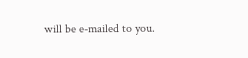will be e-mailed to you.